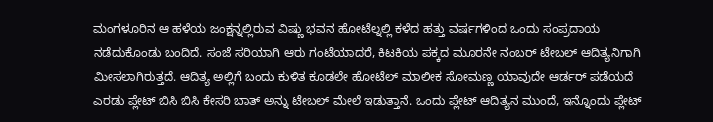ಮಂಗಳೂರಿನ ಆ ಹಳೆಯ ಜಂಕ್ಷನ್ನಲ್ಲಿರುವ ವಿಷ್ಣು ಭವನ ಹೋಟೆಲ್ನಲ್ಲಿ ಕಳೆದ ಹತ್ತು ವರ್ಷಗಳಿಂದ ಒಂದು ಸಂಪ್ರದಾಯ ನಡೆದುಕೊಂಡು ಬಂದಿದೆ. ಸಂಜೆ ಸರಿಯಾಗಿ ಆರು ಗಂಟೆಯಾದರೆ, ಕಿಟಕಿಯ ಪಕ್ಕದ ಮೂರನೇ ನಂಬರ್ ಟೇಬಲ್ ಆದಿತ್ಯನಿಗಾಗಿ ಮೀಸಲಾಗಿರುತ್ತದೆ. ಆದಿತ್ಯ ಅಲ್ಲಿಗೆ ಬಂದು ಕುಳಿತ ಕೂಡಲೇ ಹೋಟೆಲ್ ಮಾಲೀಕ ಸೋಮಣ್ಣ ಯಾವುದೇ ಆರ್ಡರ್ ಪಡೆಯದೆ ಎರಡು ಪ್ಲೇಟ್ ಬಿಸಿ ಬಿಸಿ ಕೇಸರಿ ಬಾತ್ ಅನ್ನು ಟೇಬಲ್ ಮೇಲೆ ಇಡುತ್ತಾನೆ. ಒಂದು ಪ್ಲೇಟ್ ಆದಿತ್ಯನ ಮುಂದೆ, ಇನ್ನೊಂದು ಪ್ಲೇಟ್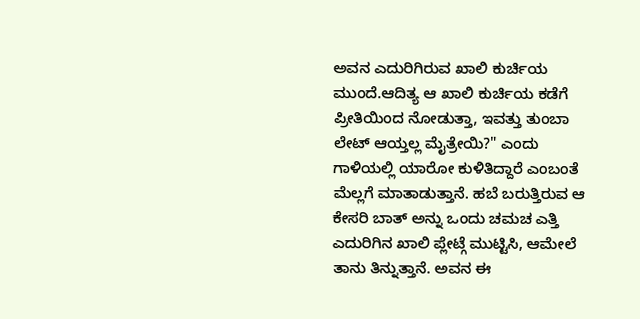ಅವನ ಎದುರಿಗಿರುವ ಖಾಲಿ ಕುರ್ಚಿಯ ಮುಂದೆ.ಆದಿತ್ಯ ಆ ಖಾಲಿ ಕುರ್ಚಿಯ ಕಡೆಗೆ ಪ್ರೀತಿಯಿಂದ ನೋಡುತ್ತಾ, ಇವತ್ತು ತುಂಬಾ ಲೇಟ್ ಆಯ್ತಲ್ಲ ಮೈತ್ರೇಯಿ?" ಎಂದು ಗಾಳಿಯಲ್ಲಿ ಯಾರೋ ಕುಳಿತಿದ್ದಾರೆ ಎಂಬಂತೆ ಮೆಲ್ಲಗೆ ಮಾತಾಡುತ್ತಾನೆ. ಹಬೆ ಬರುತ್ತಿರುವ ಆ ಕೇಸರಿ ಬಾತ್ ಅನ್ನು ಒಂದು ಚಮಚ ಎತ್ತಿ ಎದುರಿಗಿನ ಖಾಲಿ ಪ್ಲೇಟ್ಗೆ ಮುಟ್ಟಿಸಿ, ಆಮೇಲೆ ತಾನು ತಿನ್ನುತ್ತಾನೆ. ಅವನ ಈ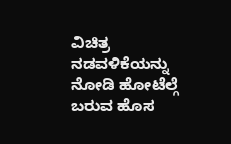ವಿಚಿತ್ರ ನಡವಳಿಕೆಯನ್ನು ನೋಡಿ ಹೋಟೆಲ್ಗೆ ಬರುವ ಹೊಸ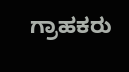ಗ್ರಾಹಕರು